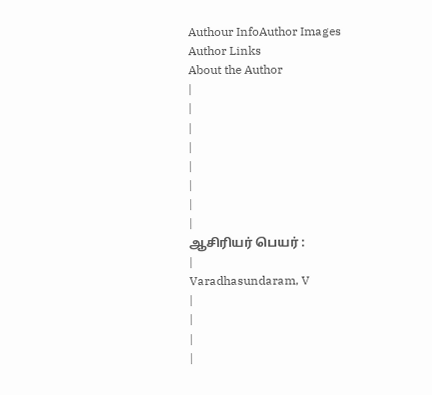Authour InfoAuthor Images
Author Links
About the Author
|
|
|
|
|
|
|
|
ஆசிரியர் பெயர் :
|
Varadhasundaram, V
|
|
|
|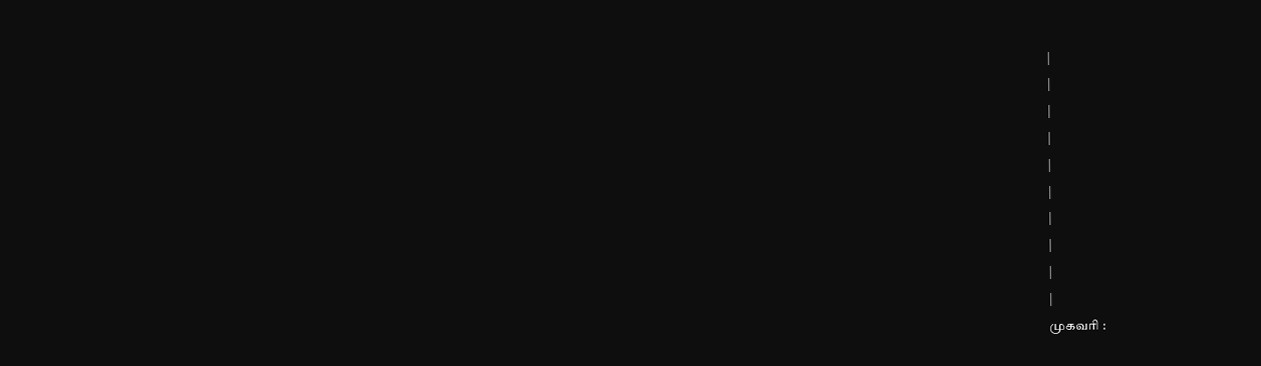|
|
|
|
|
|
|
|
|
|
முகவரி :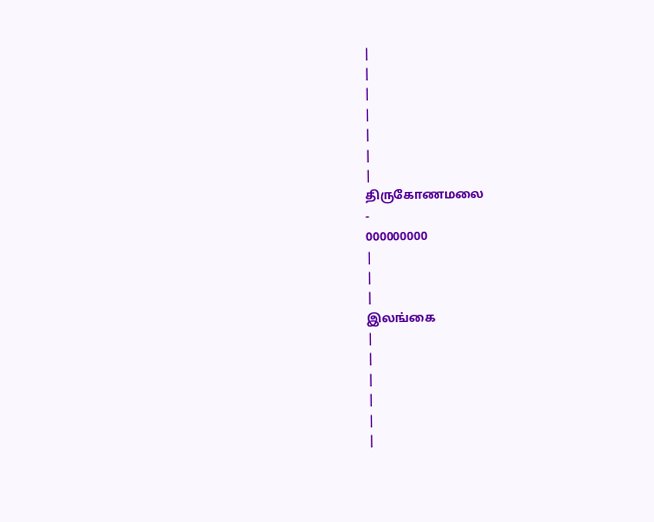|
|
|
|
|
|
|
திருகோணமலை
-
000000000
|
|
|
இலங்கை
|
|
|
|
|
|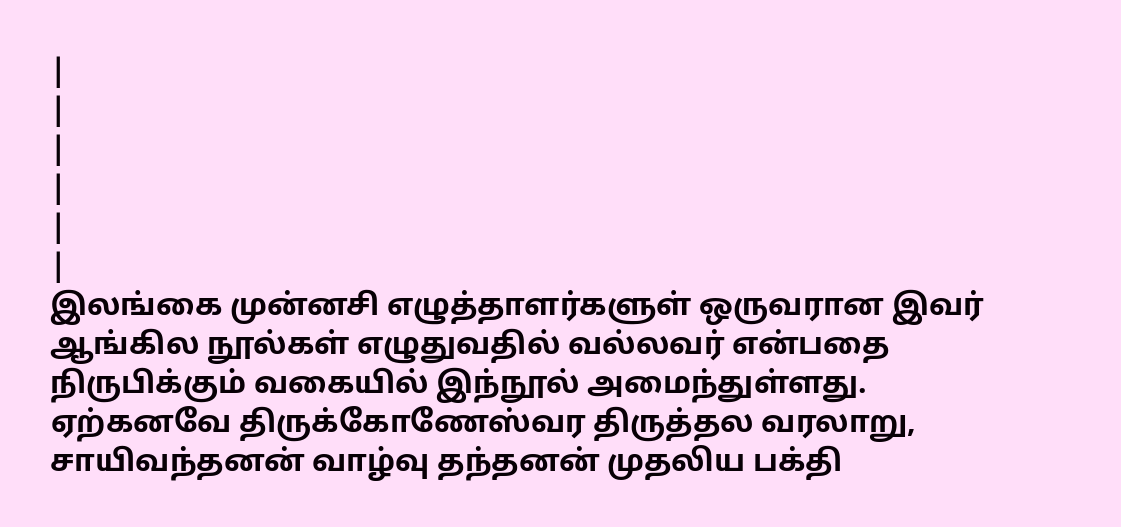|
|
|
|
|
|
இலங்கை முன்னசி எழுத்தாளர்களுள் ஒருவரான இவர் ஆங்கில நூல்கள் எழுதுவதில் வல்லவர் என்பதை நிருபிக்கும் வகையில் இந்நூல் அமைந்துள்ளது. ஏற்கனவே திருக்கோணேஸ்வர திருத்தல வரலாறு, சாயிவந்தனன் வாழ்வு தந்தனன் முதலிய பக்தி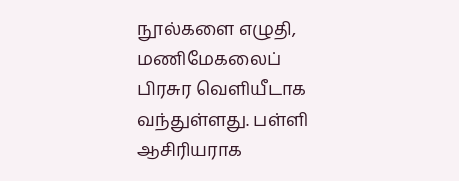நூல்களை எழுதி, மணிமேகலைப் பிரசுர வெளியீடாக வந்துள்ளது. பள்ளி ஆசிரியராக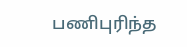பணிபுரிந்த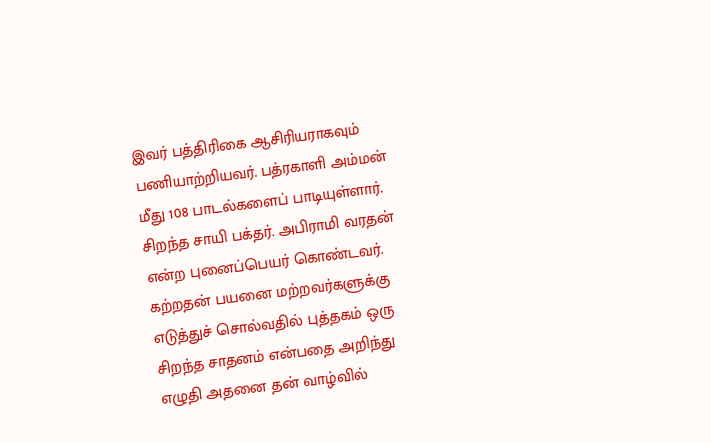இவர் பத்திரிகை ஆசிரியராகவும் பணியாற்றியவர். பத்ரகாளி அம்மன் மீது 108 பாடல்களைப் பாடியுள்ளார். சிறந்த சாயி பக்தர். அபிராமி வரதன் என்ற புனைப்பெயர் கொண்டவர். கற்றதன் பயனை மற்றவர்களுக்கு எடுத்துச் சொல்வதில் புத்தகம் ஒரு சிறந்த சாதனம் என்பதை அறிந்து எழுதி அதனை தன் வாழ்வில்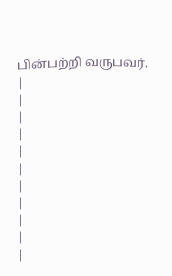பின்பற்றி வருபவர்.
|
|
|
|
|
|
|
|
|
|
|